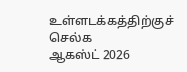உள்ளடக்கத்திற்குச் செல்க
ஆகஸ்ட் 2026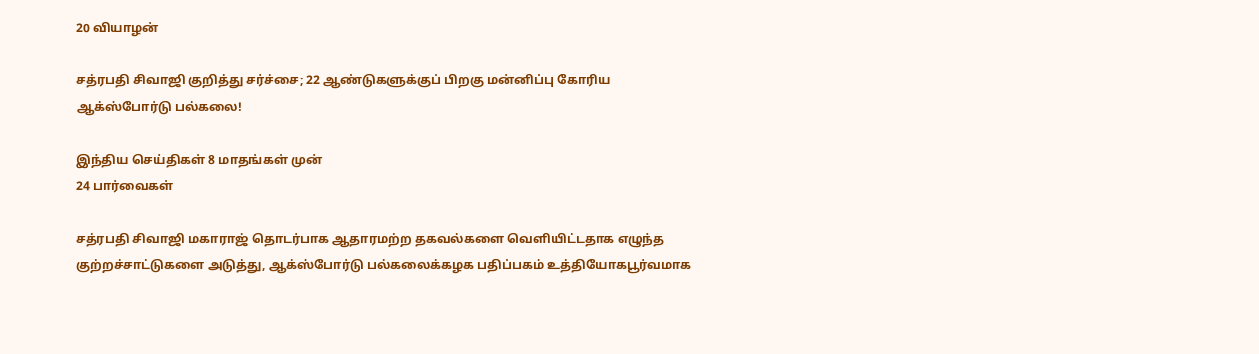20 வியாழன்

சத்ரபதி சிவாஜி குறித்து சர்ச்சை; 22 ஆண்டுகளுக்குப் பிறகு மன்னிப்பு கோரிய ஆக்ஸ்போர்டு பல்கலை!

இந்திய செய்திகள் 8 மாதங்கள் முன்
24 பார்வைகள்

சத்ரபதி சிவாஜி மகாராஜ் தொடர்பாக ஆதாரமற்ற தகவல்களை வெளியிட்டதாக எழுந்த குற்றச்சாட்டுகளை அடுத்து, ஆக்ஸ்போர்டு பல்கலைக்கழக பதிப்பகம் உத்தியோகபூர்வமாக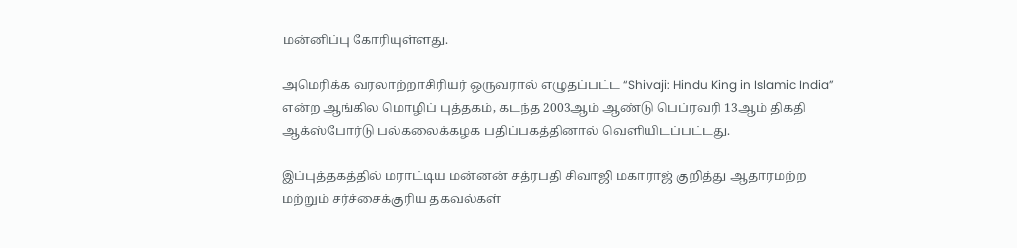மன்னிப்பு கோரியுள்ளது.

அமெரிக்க வரலாற்றாசிரியர் ஒருவரால் எழுதப்பட்ட “Shivaji: Hindu King in Islamic India” என்ற ஆங்கில மொழிப் புத்தகம், கடந்த 2003ஆம் ஆண்டு பெப்ரவரி 13ஆம் திகதி ஆக்ஸ்போர்டு பல்கலைக்கழக பதிப்பகத்தினால் வெளியிடப்பட்டது.

இப்புத்தகத்தில் மராட்டிய மன்னன் சத்ரபதி சிவாஜி மகாராஜ் குறித்து ஆதாரமற்ற மற்றும் சர்ச்சைக்குரிய தகவல்கள்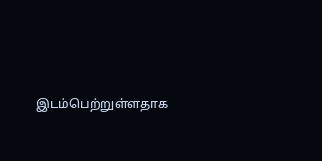இடம்பெற்றுள்ளதாக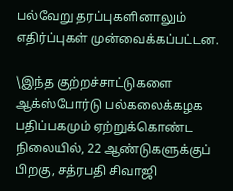பல்வேறு தரப்புகளினாலும் எதிர்ப்புகள் முன்வைக்கப்பட்டன.

\இந்த குற்றச்சாட்டுகளை ஆக்ஸ்போர்டு பல்கலைக்கழக பதிப்பகமும் ஏற்றுக்கொண்ட நிலையில், 22 ஆண்டுகளுக்குப் பிறகு, சத்ரபதி சிவாஜி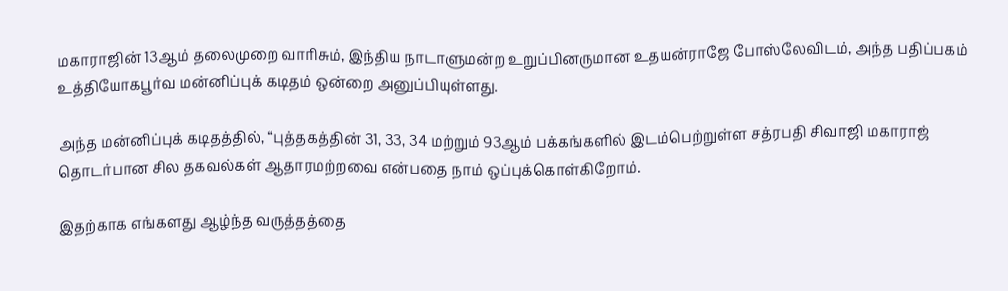மகாராஜின் 13ஆம் தலைமுறை வாரிசும், இந்திய நாடாளுமன்ற உறுப்பினருமான உதயன்ராஜே போஸ்லேவிடம், அந்த பதிப்பகம் உத்தியோகபூர்வ மன்னிப்புக் கடிதம் ஒன்றை அனுப்பியுள்ளது.

அந்த மன்னிப்புக் கடிதத்தில், “புத்தகத்தின் 31, 33, 34 மற்றும் 93ஆம் பக்கங்களில் இடம்பெற்றுள்ள சத்ரபதி சிவாஜி மகாராஜ் தொடர்பான சில தகவல்கள் ஆதாரமற்றவை என்பதை நாம் ஒப்புக்கொள்கிறோம்.

இதற்காக எங்களது ஆழ்ந்த வருத்தத்தை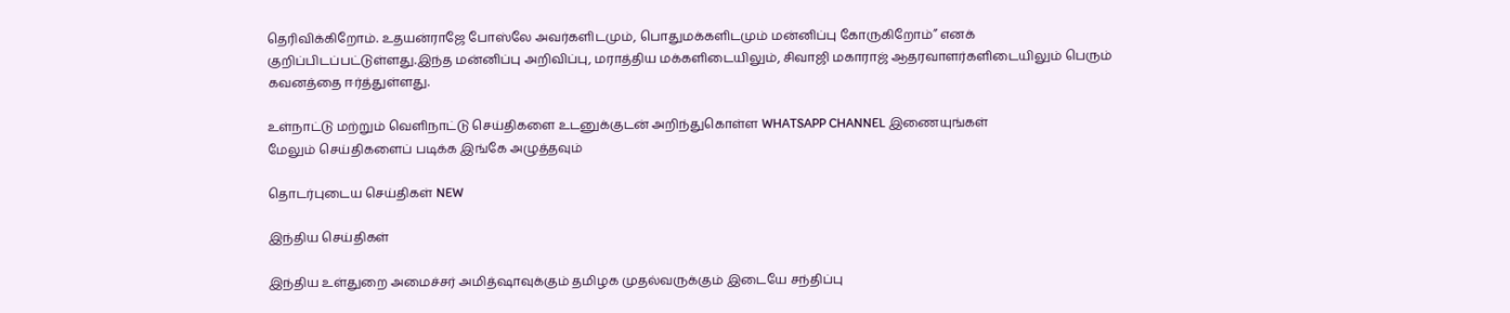தெரிவிக்கிறோம். உதயன்ராஜே போஸ்லே அவர்களிடமும், பொதுமக்களிடமும் மன்னிப்பு கோருகிறோம்” எனக் குறிப்பிடப்பட்டுள்ளது.இந்த மன்னிப்பு அறிவிப்பு, மராத்திய மக்களிடையிலும், சிவாஜி மகாராஜ் ஆதரவாளர்களிடையிலும் பெரும் கவனத்தை ஈர்த்துள்ளது.

உள்நாட்டு மற்றும் வெளிநாட்டு செய்திகளை உடனுக்குடன் அறிந்துகொள்ள WHATSAPP CHANNEL இணையுங்கள்
மேலும் செய்திகளைப் படிக்க இங்கே அழுத்தவும்

தொடர்புடைய செய்திகள் NEW

இந்திய செய்திகள்

இந்திய உள்துறை அமைச்சர் அமித்ஷாவுக்கும் தமிழக முதல்வருக்கும் இடையே சந்திப்பு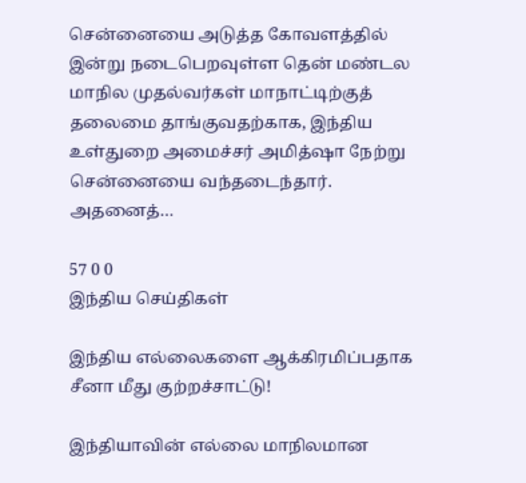சென்னையை அடுத்த கோவளத்தில் இன்று நடைபெறவுள்ள தென் மண்டல மாநில முதல்வர்கள் மாநாட்டிற்குத் தலைமை தாங்குவதற்காக, இந்திய உள்துறை அமைச்சர் அமித்ஷா நேற்று சென்னையை வந்தடைந்தார். அதனைத்…

57 0 0
இந்திய செய்திகள்

இந்திய எல்லைகளை ஆக்கிரமிப்பதாக சீனா மீது குற்றச்சாட்டு!

இந்தியாவின் எல்லை மாநிலமான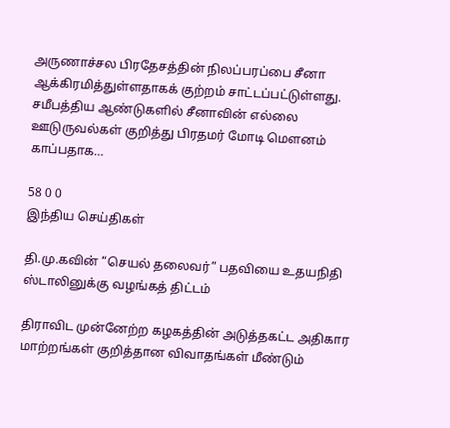அருணாச்சல பிரதேசத்தின் நிலப்பரப்பை சீனா ஆக்கிரமித்துள்ளதாகக் குற்றம் சாட்டப்பட்டுள்ளது. சமீபத்திய ஆண்டுகளில் சீனாவின் எல்லை ஊடுருவல்கள் குறித்து பிரதமர் மோடி மௌனம் காப்பதாக…

58 0 0
இந்திய செய்திகள்

தி.மு.கவின் “செயல் தலைவர்” பதவியை உதயநிதி ஸ்டாலினுக்கு வழங்கத் திட்டம்

திராவிட முன்னேற்ற கழகத்தின் அடுத்தகட்ட அதிகார மாற்றங்கள் குறித்தான விவாதங்கள் மீண்டும்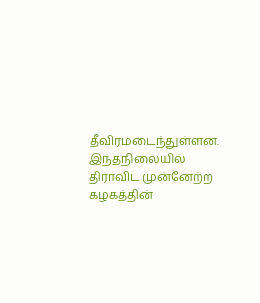தீவிரமடைந்துள்ளன. இந்தநிலையில் திராவிட முன்னேற்ற கழகத்தின்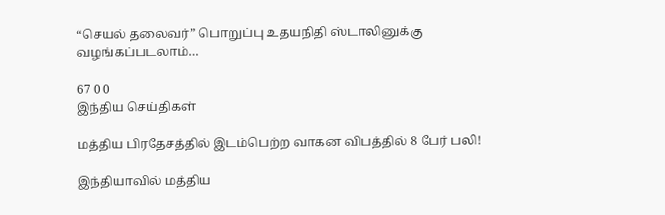“செயல் தலைவர்” பொறுப்பு உதயநிதி ஸ்டாலினுக்கு வழங்கப்படலாம்…

67 0 0
இந்திய செய்திகள்

மத்திய பிரதேசத்தில் இடம்பெற்ற வாகன விபத்தில் 8 பேர் பலி!

இந்தியாவில் மத்திய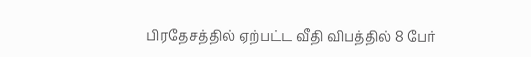பிரதேசத்தில் ஏற்பட்ட வீதி விபத்தில் 8 பேர்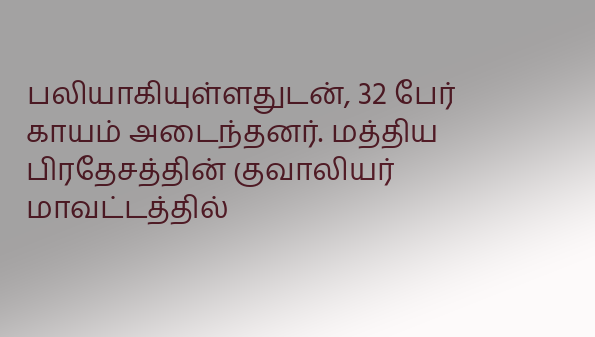பலியாகியுள்ளதுடன், 32 பேர் காயம் அடைந்தனர். மத்திய பிரதேசத்தின் குவாலியர் மாவட்டத்தில்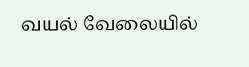வயல் வேலையில்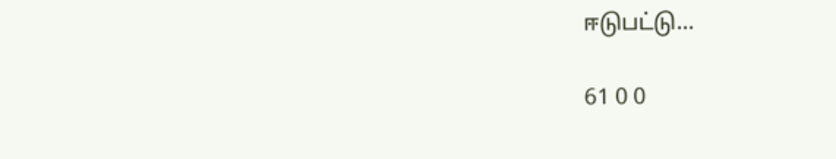ஈடுபட்டு…

61 0 0